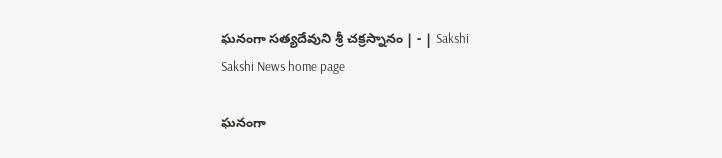ఘనంగా సత్యదేవుని శ్రీ చక్రస్నానం | - | Sakshi
Sakshi News home page

ఘనంగా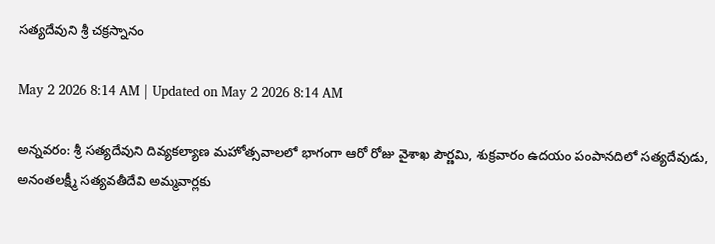సత్యదేవుని శ్రీ చక్రస్నానం

May 2 2026 8:14 AM | Updated on May 2 2026 8:14 AM

అన్నవరం: శ్రీ సత్యదేవుని దివ్యకల్యాణ మహోత్సవాలలో భాగంగా ఆరో రోజు వైశాఖ పౌర్ణమి, శుక్రవారం ఉదయం పంపానదిలో సత్యదేవుడు, అనంతలక్ష్మీ సత్యవతీదేవి అమ్మవార్లకు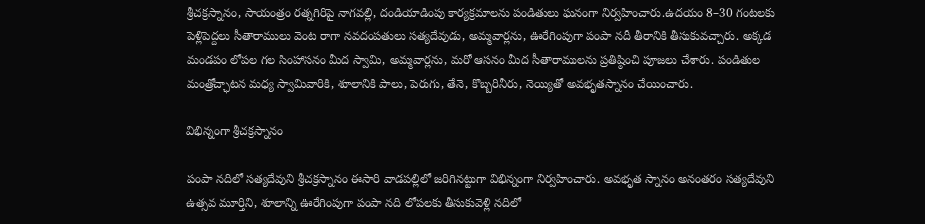శ్రీచక్రస్నానం, సాయంత్రం రత్నగిరిపై నాగవల్లి, దండియాడింపు కార్యక్రమాలను పండితులు ఘనంగా నిర్వహించారు.ఉదయం 8–30 గంటలకు పెళ్లిపెద్దలు సీతారాములు వెంట రాగా నవదంపతులు సత్యదేవుడు, అమ్మవార్లను, ఊరేగింపుగా పంపా నదీ తీరానికి తీసుకువచ్చారు. అక్కడ మండపం లోపల గల సింహాసనం మీద స్వామి, అమ్మవార్లను, మరో ఆసనం మీద సీతారాములను ప్రతిష్ఠించి పూజలు చేశారు. పండితుల మంత్రోచ్ఛాటన మధ్య స్వామివారికి, శూలానికి పాలు, పెరుగు, తేనె, కొబ్బరినీరు, నెయ్యితో అవభృతస్నానం చేయించారు.

విభిన్నంగా శ్రీచక్రస్నానం

పంపా నదిలో సత్యదేవుని శ్రీచక్రస్నానం ఈసారి వాడపల్లిలో జరిగినట్టుగా విభిన్నంగా నిర్వహించారు. అవభృత స్నానం అనంతరం సత్యదేవుని ఉత్సవ మూర్తిని, శూలాన్ని ఊరేగింపుగా పంపా నది లోపలకు తీసుకువెళ్లి నదిలో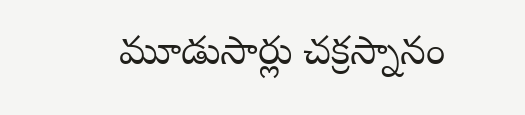మూడుసార్లు చక్రస్నానం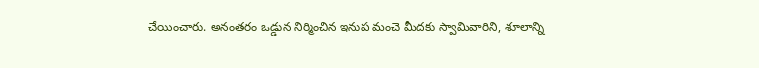చేయించారు. అనంతరం ఒడ్డున నిర్మించిన ఇనుప మంచె మీదకు స్వామివారిని, శూలాన్ని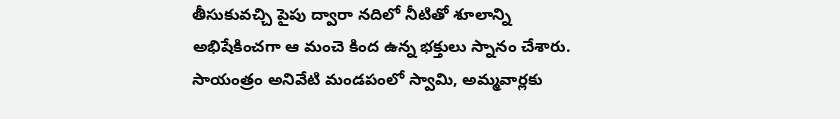తీసుకువచ్చి పైపు ద్వారా నదిలో నీటితో శూలాన్ని అభిషేకించగా ఆ మంచె కింద ఉన్న భక్తులు స్నానం చేశారు. సాయంత్రం అనివేటి మండపంలో స్వామి, అమ్మవార్లకు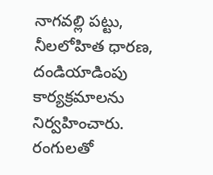నాగవల్లి పట్టు, నీలలోహిత ధారణ, దండియాడింపు కార్యక్రమాలను నిర్వహించారు. రంగులతో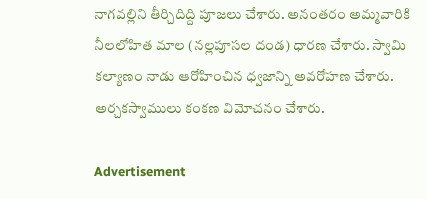నాగవల్లిని తీర్చిదిద్ది పూజలు చేశారు. అనంతరం అమ్మవారికి నీలలోహిత మాల (నల్లపూసల దండ) ధారణ చేశారు. స్వామి కల్యాణం నాడు ఆరోహించిన ధ్వజాన్ని అవరోహణ చేశారు. అర్చకస్వాములు కంకణ విమోచనం చేశారు.

Advertisement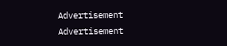Advertisement
Advertisement